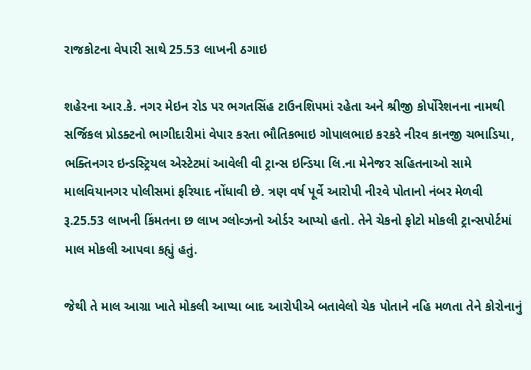રાજકોટના વેપારી સાથે 25.53 લાખની ઠગાઇ

શહેરના આર.કે. નગર મેઇન રોડ પર ભગતસિંહ ટાઉનશિપમાં રહેતા અને શ્રીજી કોર્પોરેશનના નામથી સર્જિકલ પ્રોડક્ટનો ભાગીદારીમાં વેપાર કરતા ભૌતિકભાઇ ગોપાલભાઇ કરકરે નીરવ કાનજી ચભાડિયા, ભક્તિનગર ઇન્ડસ્ટ્રિયલ એસ્ટેટમાં આવેલી વી ટ્રાન્સ ઇન્ડિયા લિ.ના મેનેજર સહિતનાઓ સામે માલવિયાનગર પોલીસમાં ફરિયાદ નોંધાવી છે. ત્રણ વર્ષ પૂર્વે આરોપી નીરવે પોતાનો નંબર મેળવી રૂ.25.53 લાખની કિંમતના છ લાખ ગ્લોવ્ઝનો ઓર્ડર આપ્યો હતો. તેને ચેકનો ફોટો મોકલી ટ્રાન્સપોર્ટમાં માલ મોકલી આપવા કહ્યું હતું.

જેથી તે માલ આગ્રા ખાતે મોકલી આપ્યા બાદ આરોપીએ બતાવેલો ચેક પોતાને નહિ મળતા તેને કોરોનાનું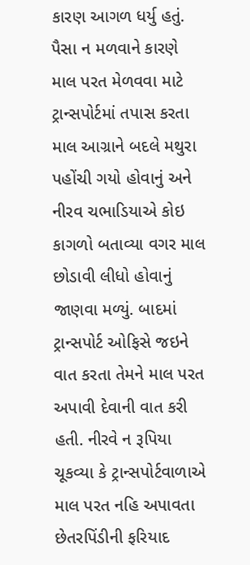કારણ આગળ ધર્યુ હતું. પૈસા ન મળવાને કારણે માલ પરત મેળવવા માટે ટ્રાન્સપોર્ટમાં તપાસ કરતા માલ આગ્રાને બદલે મથુરા પહોંચી ગયો હોવાનું અને નીરવ ચભાડિયાએ કોઇ કાગળો બતાવ્યા વગર માલ છોડાવી લીધો હોવાનું જાણવા મળ્યું. બાદમાં ટ્રાન્સપોર્ટ ઓફિસે જઇને વાત કરતા તેમને માલ પરત અપાવી દેવાની વાત કરી હતી. નીરવે ન રૂપિયા ચૂકવ્યા કે ટ્રાન્સપોર્ટવાળાએ માલ પરત નહિ અપાવતા છેતરપિંડીની ફરિયાદ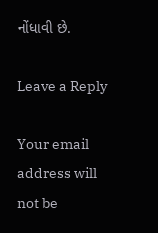નોંધાવી છે.

Leave a Reply

Your email address will not be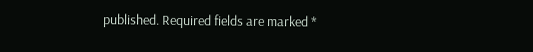published. Required fields are marked *